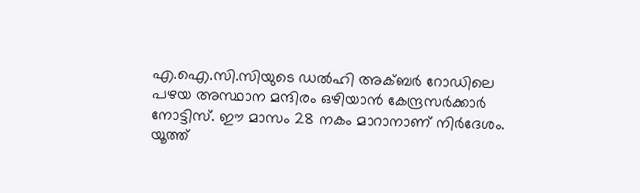എ.ഐ.സി.സിയുടെ ഡല്‍ഹി അക്ബര്‍ റോഡിലെ പഴയ അസ്ഥാന മന്ദിരം ഒഴിയാന്‍ കേന്ദ്രസര്‍ക്കാര്‍ നോട്ടിസ്. ഈ മാസം 28 നകം മാറാനാണ് നിര്‍ദേശം. യൂത്ത്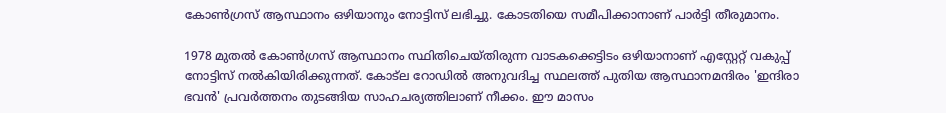കോണ്‍ഗ്രസ് ആസ്ഥാനം ഒഴിയാനും നോട്ടിസ് ലഭിച്ചു. കോടതിയെ സമീപിക്കാനാണ് പാര്‍ട്ടി തീരുമാനം.

1978 മുതല്‍ കോണ്‍ഗ്രസ് ആസ്ഥാനം സ്ഥിതിചെയ്തിരുന്ന വാടകക്കെട്ടിടം ഒഴിയാനാണ് എസ്റ്റേറ്റ് വകുപ്പ് നോട്ടിസ് നല്‍കിയിരിക്കുന്നത്. കോട്‌ല റോഡില്‍ അനുവദിച്ച സ്ഥലത്ത് പുതിയ ആസ്ഥാനമന്ദിരം 'ഇന്ദിരാ ഭവന്‍' പ്രവര്‍ത്തനം തുടങ്ങിയ സാഹചര്യത്തിലാണ് നീക്കം. ഈ മാസം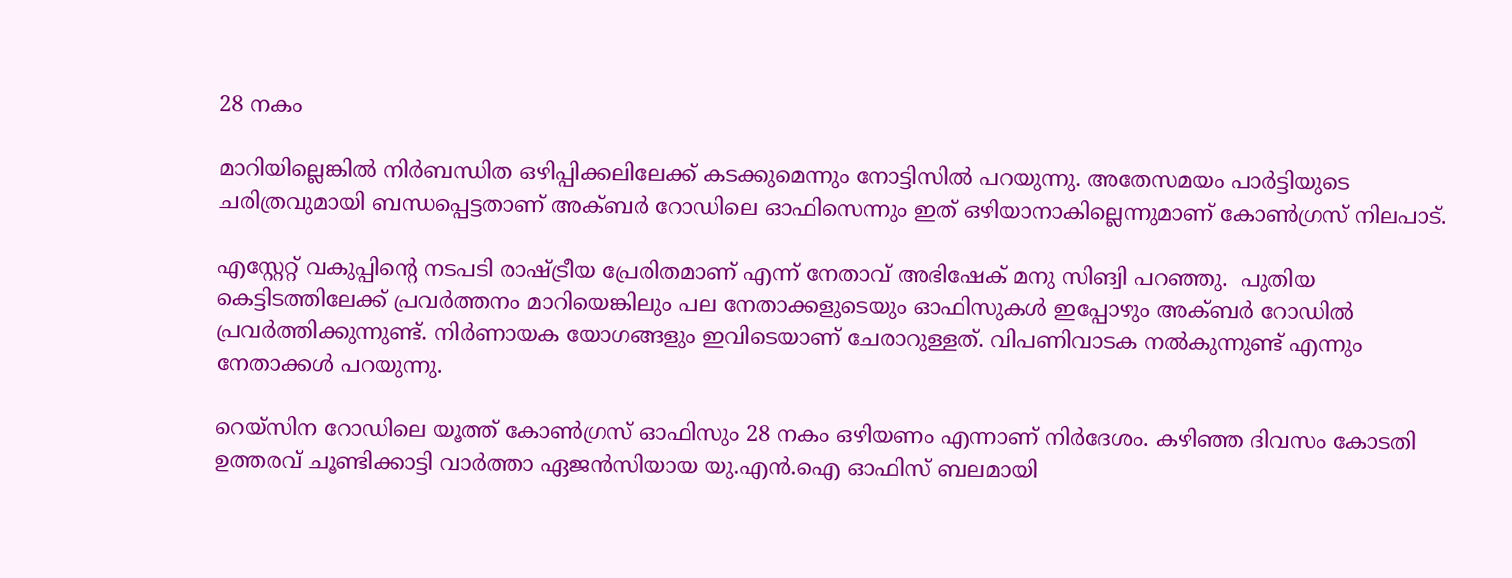28 നകം

മാറിയില്ലെങ്കില്‍ നിര്‍ബന്ധിത ഒഴിപ്പിക്കലിലേക്ക് കടക്കുമെന്നും നോട്ടിസില്‍ പറയുന്നു. അതേസമയം പാര്‍ട്ടിയുടെ ചരിത്രവുമായി ബന്ധപ്പെട്ടതാണ് അക്ബര്‍ റോഡിലെ ഓഫിസെന്നും ഇത് ഒഴിയാനാകില്ലെന്നുമാണ് കോണ്‍ഗ്രസ് നിലപാട്.

എസ്റ്റേറ്റ് വകുപ്പിന്‍റെ നടപടി രാഷ്ട്രീയ പ്രേരിതമാണ് എന്ന് നേതാവ് അഭിഷേക് മനു സിങ്വി പറഞ്ഞു.  പുതിയ കെട്ടിടത്തിലേക്ക് പ്രവര്‍ത്തനം മാറിയെങ്കിലും പല നേതാക്കളുടെയും ഓഫിസുകള്‍ ഇപ്പോഴും അക്ബര്‍ റോഡില്‍ പ്രവര്‍ത്തിക്കുന്നുണ്ട്. നിര്‍ണായക യോഗങ്ങളും ഇവിടെയാണ് ചേരാറുള്ളത്. വിപണിവാടക നല്‍കുന്നുണ്ട് എന്നും നേതാക്കള്‍ പറയുന്നു.

റെയ്സിന റോഡിലെ യൂത്ത് കോണ്‍ഗ്രസ് ഓഫിസും 28 നകം ഒഴിയണം എന്നാണ് നിര്‍ദേശം. കഴിഞ്ഞ ദിവസം കോടതി ഉത്തരവ് ചൂണ്ടിക്കാട്ടി വാര്‍ത്താ ഏജന്‍സിയായ യു.എന്‍.ഐ ഓഫിസ് ബലമായി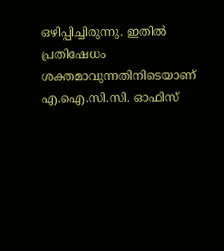ഒഴിപ്പിച്ചിരുന്നു. ഇതില്‍ പ്രതിഷേധം ശക്തമാവുന്നതിനിടെയാണ് എ.ഐ.സി.സി. ഓഫിസ്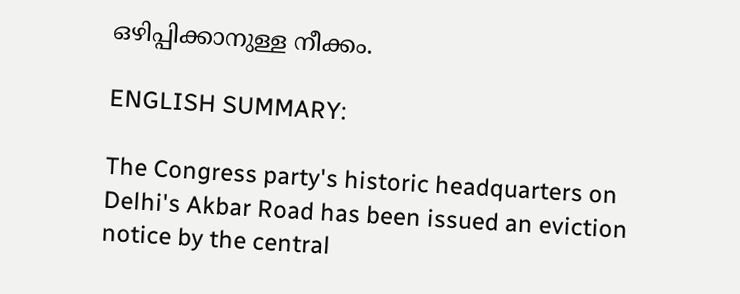ഒഴിപ്പിക്കാനുള്ള നീക്കം.

ENGLISH SUMMARY:

The Congress party's historic headquarters on Delhi's Akbar Road has been issued an eviction notice by the central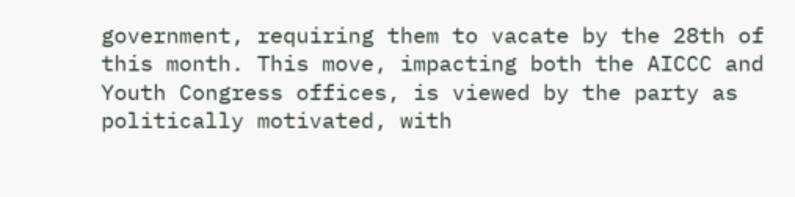government, requiring them to vacate by the 28th of this month. This move, impacting both the AICCC and Youth Congress offices, is viewed by the party as politically motivated, with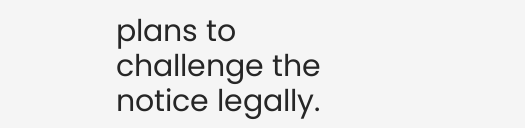plans to challenge the notice legally.